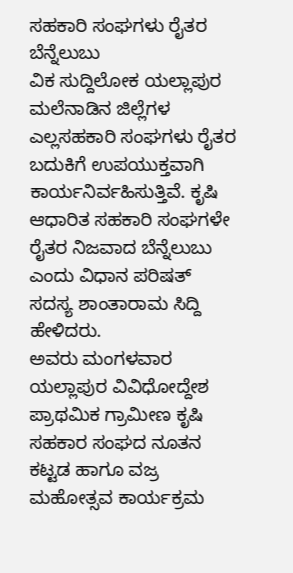ಸಹಕಾರಿ ಸಂಘಗಳು ರೈತರ ಬೆನ್ನೆಲುಬು
ವಿಕ ಸುದ್ದಿಲೋಕ ಯಲ್ಲಾಪುರ
ಮಲೆನಾಡಿನ ಜಿಲ್ಲೆಗಳ ಎಲ್ಲಸಹಕಾರಿ ಸಂಘಗಳು ರೈತರ ಬದುಕಿಗೆ ಉಪಯುಕ್ತವಾಗಿ ಕಾರ್ಯನಿರ್ವಹಿಸುತ್ತಿವೆ. ಕೃಷಿ ಆಧಾರಿತ ಸಹಕಾರಿ ಸಂಘಗಳೇ ರೈತರ ನಿಜವಾದ ಬೆನ್ನೆಲುಬು ಎಂದು ವಿಧಾನ ಪರಿಷತ್ ಸದಸ್ಯ ಶಾಂತಾರಾಮ ಸಿದ್ದಿ ಹೇಳಿದರು.
ಅವರು ಮಂಗಳವಾರ ಯಲ್ಲಾಪುರ ವಿವಿಧೋದ್ದೇಶ ಪ್ರಾಥಮಿಕ ಗ್ರಾಮೀಣ ಕೃಷಿ ಸಹಕಾರ ಸಂಘದ ನೂತನ ಕಟ್ಟಡ ಹಾಗೂ ವಜ್ರ ಮಹೋತ್ಸವ ಕಾರ್ಯಕ್ರಮ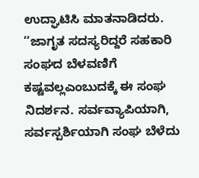ಉದ್ಘಾಟಿಸಿ ಮಾತನಾಡಿದರು.
‘‘ಜಾಗೃತ ಸದಸ್ಯರಿದ್ದರೆ ಸಹಕಾರಿ ಸಂಘದ ಬೆಳವಣಿಗೆ ಕಷ್ಟವಲ್ಲಎಂಬುದಕ್ಕೆ ಈ ಸಂಘ ನಿದರ್ಶನ. ಸರ್ವವ್ಯಾಪಿಯಾಗಿ, ಸರ್ವಸ್ಪರ್ಶಿಯಾಗಿ ಸಂಘ ಬೆಳೆದು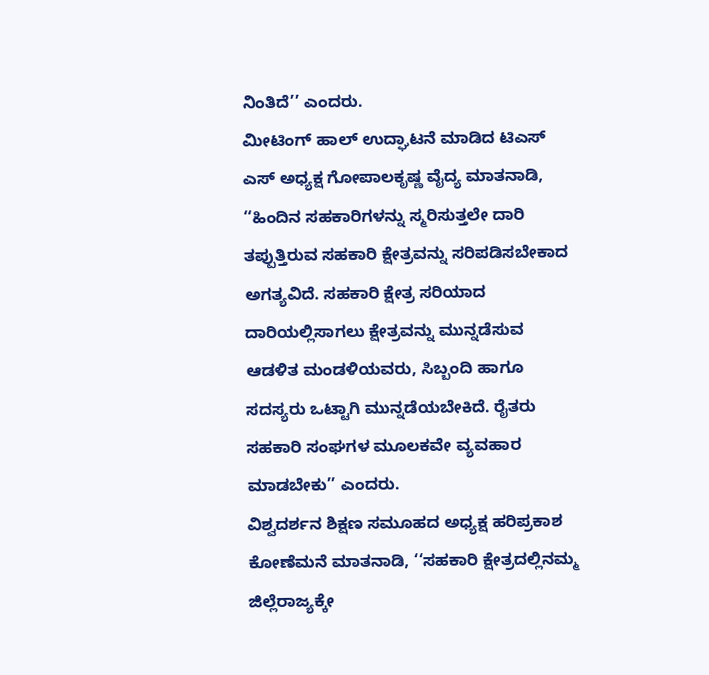ನಿಂತಿದೆ’’ ಎಂದರು.
ಮೀಟಿಂಗ್ ಹಾಲ್ ಉದ್ಘಾಟನೆ ಮಾಡಿದ ಟಿಎಸ್ ಎಸ್ ಅಧ್ಯಕ್ಷ ಗೋಪಾಲಕೃಷ್ಣ ವೈದ್ಯ ಮಾತನಾಡಿ, ‘‘ಹಿಂದಿನ ಸಹಕಾರಿಗಳನ್ನು ಸ್ಮರಿಸುತ್ತಲೇ ದಾರಿ ತಪ್ಪುತ್ತಿರುವ ಸಹಕಾರಿ ಕ್ಷೇತ್ರವನ್ನು ಸರಿಪಡಿಸಬೇಕಾದ ಅಗತ್ಯವಿದೆ. ಸಹಕಾರಿ ಕ್ಷೇತ್ರ ಸರಿಯಾದ ದಾರಿಯಲ್ಲಿಸಾಗಲು ಕ್ಷೇತ್ರವನ್ನು ಮುನ್ನಡೆಸುವ ಆಡಳಿತ ಮಂಡಳಿಯವರು, ಸಿಬ್ಬಂದಿ ಹಾಗೂ ಸದಸ್ಯರು ಒಟ್ಟಾಗಿ ಮುನ್ನಡೆಯಬೇಕಿದೆ. ರೈತರು ಸಹಕಾರಿ ಸಂಘಗಳ ಮೂಲಕವೇ ವ್ಯವಹಾರ ಮಾಡಬೇಕು’’ ಎಂದರು.
ವಿಶ್ವದರ್ಶನ ಶಿಕ್ಷಣ ಸಮೂಹದ ಅಧ್ಯಕ್ಷ ಹರಿಪ್ರಕಾಶ ಕೋಣೆಮನೆ ಮಾತನಾಡಿ, ‘‘ಸಹಕಾರಿ ಕ್ಷೇತ್ರದಲ್ಲಿನಮ್ಮ ಜಿಲ್ಲೆರಾಜ್ಯಕ್ಕೇ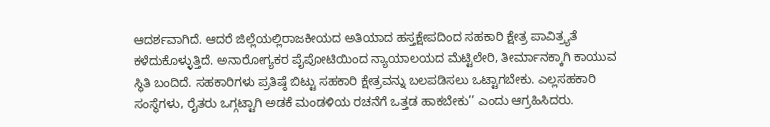ಆದರ್ಶವಾಗಿದೆ. ಆದರೆ ಜಿಲ್ಲೆಯಲ್ಲಿರಾಜಕೀಯದ ಅತಿಯಾದ ಹಸ್ತಕ್ಷೇಪದಿಂದ ಸಹಕಾರಿ ಕ್ಷೇತ್ರ ಪಾವಿತ್ರ್ಯತೆ ಕಳೆದುಕೊಳ್ಳುತ್ತಿದೆ. ಅನಾರೋಗ್ಯಕರ ಪೈಪೋಟಿಯಿಂದ ನ್ಯಾಯಾಲಯದ ಮೆಟ್ಟಿಲೇರಿ, ತೀರ್ಮಾನಕ್ಕಾಗಿ ಕಾಯುವ ಸ್ಥಿತಿ ಬಂದಿದೆ. ಸಹಕಾರಿಗಳು ಪ್ರತಿಷ್ಠೆ ಬಿಟ್ಟು ಸಹಕಾರಿ ಕ್ಷೇತ್ರವನ್ನು ಬಲಪಡಿಸಲು ಒಟ್ಟಾಗಬೇಕು. ಎಲ್ಲಸಹಕಾರಿ ಸಂಸ್ಥೆಗಳು, ರೈತರು ಒಗ್ಗಟ್ಟಾಗಿ ಅಡಕೆ ಮಂಡಳಿಯ ರಚನೆಗೆ ಒತ್ತಡ ಹಾಕಬೇಕು’’ ಎಂದು ಆಗ್ರಹಿಸಿದರು.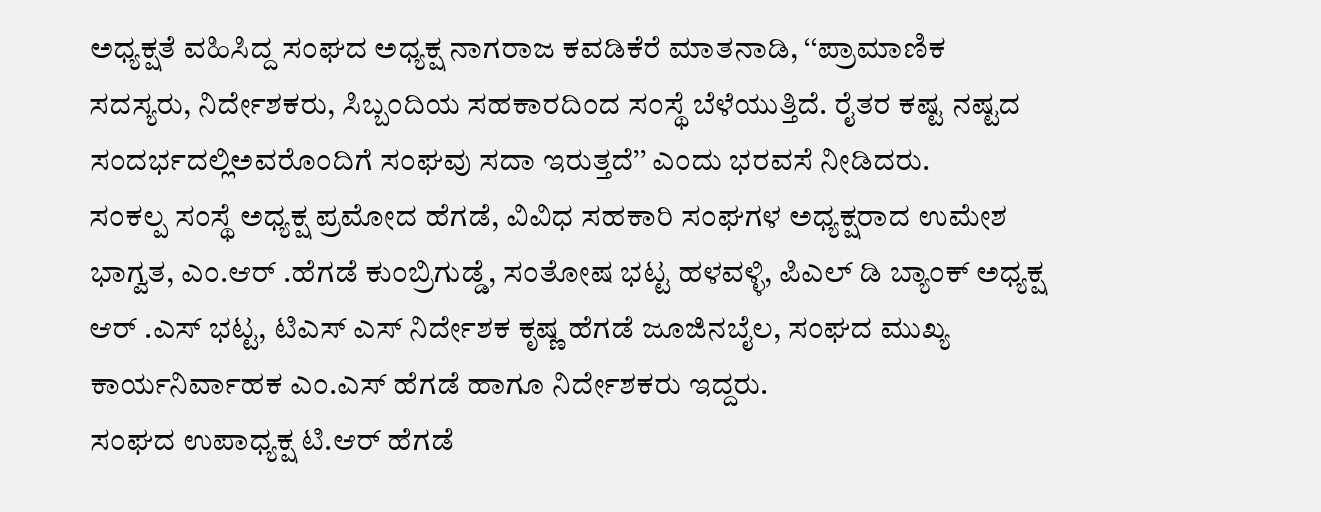ಅಧ್ಯಕ್ಷತೆ ವಹಿಸಿದ್ದ ಸಂಘದ ಅಧ್ಯಕ್ಷ ನಾಗರಾಜ ಕವಡಿಕೆರೆ ಮಾತನಾಡಿ, ‘‘ಪ್ರಾಮಾಣಿಕ ಸದಸ್ಯರು, ನಿರ್ದೇಶಕರು, ಸಿಬ್ಬಂದಿಯ ಸಹಕಾರದಿಂದ ಸಂಸ್ಥೆ ಬೆಳೆಯುತ್ತಿದೆ. ರೈತರ ಕಷ್ಟ ನಷ್ಟದ ಸಂದರ್ಭದಲ್ಲಿಅವರೊಂದಿಗೆ ಸಂಘವು ಸದಾ ಇರುತ್ತದೆ’’ ಎಂದು ಭರವಸೆ ನೀಡಿದರು.
ಸಂಕಲ್ಪ ಸಂಸ್ಥೆ ಅಧ್ಯಕ್ಷ ಪ್ರಮೋದ ಹೆಗಡೆ, ವಿವಿಧ ಸಹಕಾರಿ ಸಂಘಗಳ ಅಧ್ಯಕ್ಷರಾದ ಉಮೇಶ ಭಾಗ್ವತ, ಎಂ.ಆರ್ .ಹೆಗಡೆ ಕುಂಬ್ರಿಗುಡ್ಡೆ, ಸಂತೋಷ ಭಟ್ಟ ಹಳವಳ್ಳಿ, ಪಿಎಲ್ ಡಿ ಬ್ಯಾಂಕ್ ಅಧ್ಯಕ್ಷ ಆರ್ .ಎಸ್ ಭಟ್ಟ, ಟಿಎಸ್ ಎಸ್ ನಿರ್ದೇಶಕ ಕೃಷ್ಣ ಹೆಗಡೆ ಜೂಜಿನಬೈಲ, ಸಂಘದ ಮುಖ್ಯ ಕಾರ್ಯನಿರ್ವಾಹಕ ಎಂ.ಎಸ್ ಹೆಗಡೆ ಹಾಗೂ ನಿರ್ದೇಶಕರು ಇದ್ದರು.
ಸಂಘದ ಉಪಾಧ್ಯಕ್ಷ ಟಿ.ಆರ್ ಹೆಗಡೆ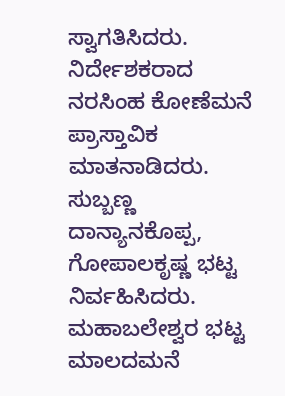ಸ್ವಾಗತಿಸಿದರು. ನಿರ್ದೇಶಕರಾದ ನರಸಿಂಹ ಕೋಣೆಮನೆ ಪ್ರಾಸ್ತಾವಿಕ ಮಾತನಾಡಿದರು. ಸುಬ್ಬಣ್ಣ ದಾನ್ಯಾನಕೊಪ್ಪ, ಗೋಪಾಲಕೃಷ್ಣ ಭಟ್ಟ ನಿರ್ವಹಿಸಿದರು. ಮಹಾಬಲೇಶ್ವರ ಭಟ್ಟ ಮಾಲದಮನೆ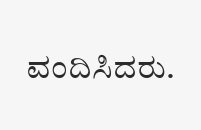ವಂದಿಸಿದರು.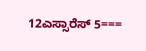12ಎಸ್ಸಾರೆಸ್ 5===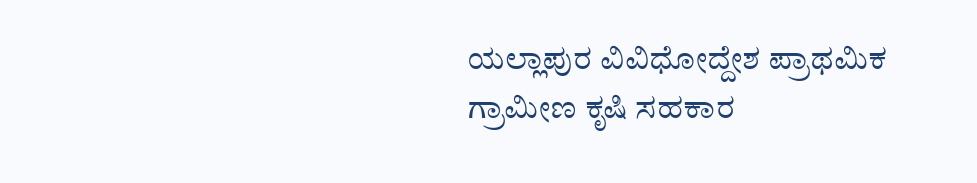ಯಲ್ಲಾಪುರ ವಿವಿಧೋದ್ದೇಶ ಪ್ರಾಥಮಿಕ ಗ್ರಾಮೀಣ ಕೃಷಿ ಸಹಕಾರ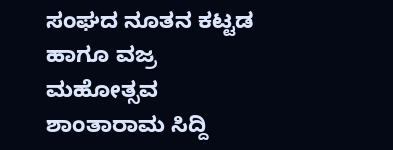ಸಂಘದ ನೂತನ ಕಟ್ಟಡ ಹಾಗೂ ವಜ್ರ ಮಹೋತ್ಸವ ಶಾಂತಾರಾಮ ಸಿದ್ದಿ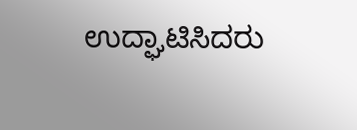ಉದ್ಘಾಟಿಸಿದರು